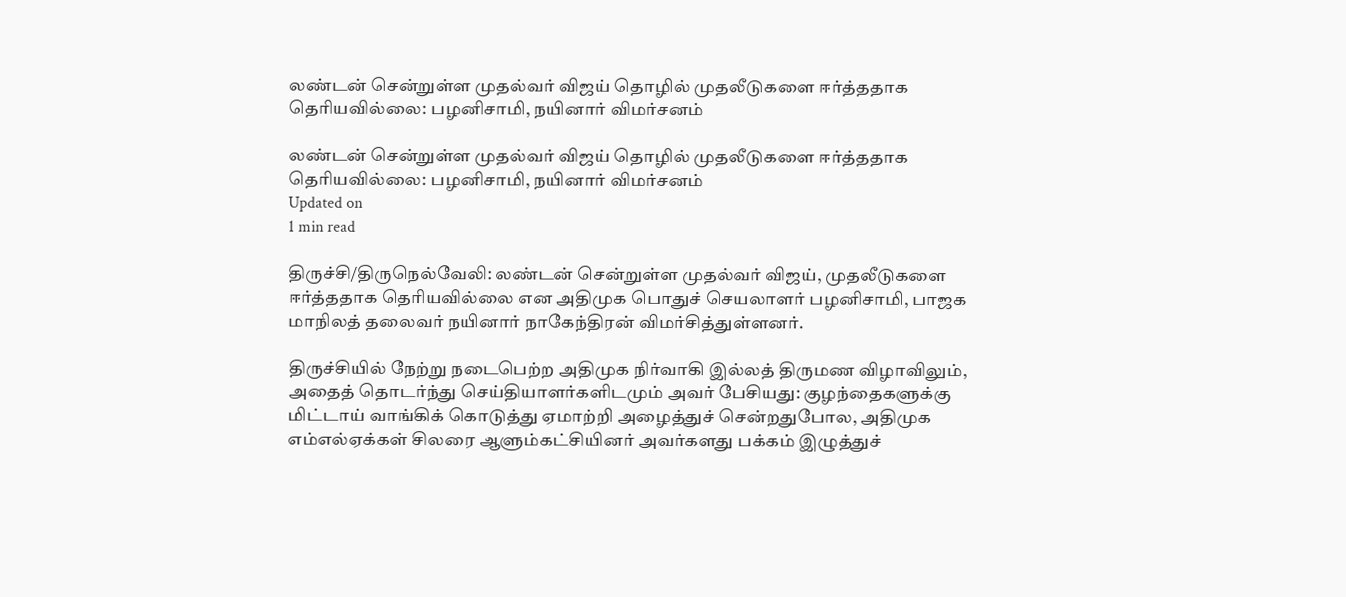லண்டன் சென்றுள்ள முதல்வர் விஜய் தொழில் முதலீடுகளை ஈர்த்ததாக தெரியவில்லை: பழனிசாமி, நயினார் விமர்சனம்

லண்டன் சென்றுள்ள முதல்வர் விஜய் தொழில் முதலீடுகளை ஈர்த்ததாக தெரியவில்லை: பழனிசாமி, நயினார் விமர்சனம்
Updated on
1 min read

திருச்சி/திருநெல்வேலி: லண்டன் சென்றுள்ள முதல்வர் விஜய், முதலீடுகளை ஈர்த்ததாக தெரியவில்லை என அதிமுக பொதுச் செயலாளர் பழனிசாமி, பாஜக மாநிலத் தலைவர் நயினார் நாகேந்திரன் விமர்சித்துள்ளனர்.

திருச்சியில் நேற்று நடைபெற்ற அதிமுக நிர்வாகி இல்லத் திருமண விழாவிலும், அதைத் தொடர்ந்து செய்தியாளர்களிடமும் அவர் பேசியது: குழந்தைகளுக்கு மிட்டாய் வாங்கிக் கொடுத்து ஏமாற்றி அழைத்துச் சென்றதுபோல, அதிமுக எம்எல்ஏக்கள் சிலரை ஆளும்கட்சியினர் அவர்களது பக்கம் இழுத்துச்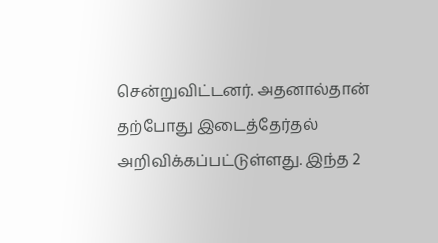சென்றுவிட்டனர். அதனால்தான் தற்போது இடைத்தேர்தல் அறிவிக்கப்பட்டுள்ளது. இந்த 2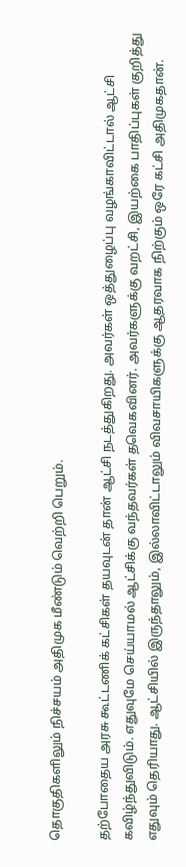தொகுதிகளிலும் நிச்சயம் அதிமுக மீண்டும் வெற்றி பெறும்.

தற்போதைய அரசு கூட்டணிக் கட்சிகள் தயவுடன் தான் ஆட்சி நடத்துகிறது. அவர்கள் ஒத்துழைப்பு வழங்காவிட்டால் ஆட்சி கவிழ்ந்துவிடும். எதுவுமே செய்யாமல் ஆட்சிக்கு வந்தவர்கள் தவெகவினர். அவர்களுக்கு வறட்சி, இயற்கை பாதிப்புகள் குறித்து எதுவும் தெரியாது. ஆட்சியில் இருந்தாலும், இல்லாவிட்டாலும் விவசாயிகளுக்கு ஆதரவாக நிற்கும் ஒரே கட்சி அதிமுகதான்.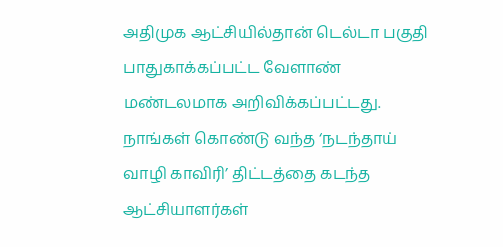அதிமுக ஆட்சியில்தான் டெல்டா பகுதி பாதுகாக்கப்பட்ட வேளாண் மண்டலமாக அறிவிக்கப்பட்டது. நாங்கள் கொண்டு வந்த ‘நடந்தாய் வாழி காவிரி’ திட்டத்தை கடந்த ஆட்சியாளர்கள்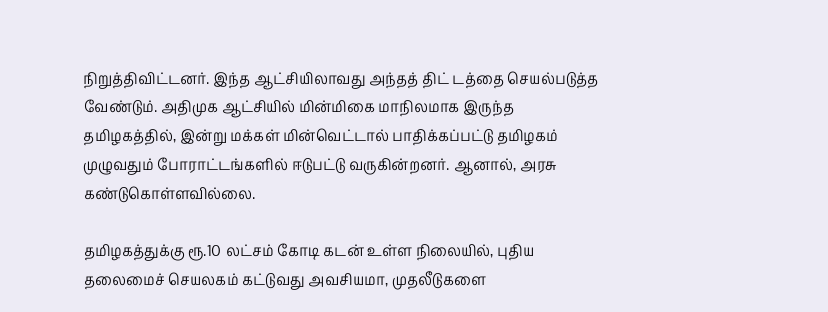நிறுத்திவிட்டனர். இந்த ஆட்சியிலாவது அந்தத் திட் டத்தை செயல்படுத்த வேண்டும். அதிமுக ஆட்சியில் மின்மிகை மாநிலமாக இருந்த தமிழகத்தில், இன்று மக்கள் மின்வெட்டால் பாதிக்கப்பட்டு தமிழகம் முழுவதும் போராட்டங்களில் ஈடுபட்டு வருகின்றனர். ஆனால், அரசு கண்டுகொள்ளவில்லை.

தமிழகத்துக்கு ரூ.10 லட்சம் கோடி கடன் உள்ள நிலையில், புதிய தலைமைச் செயலகம் கட்டுவது அவசியமா, முதலீடுகளை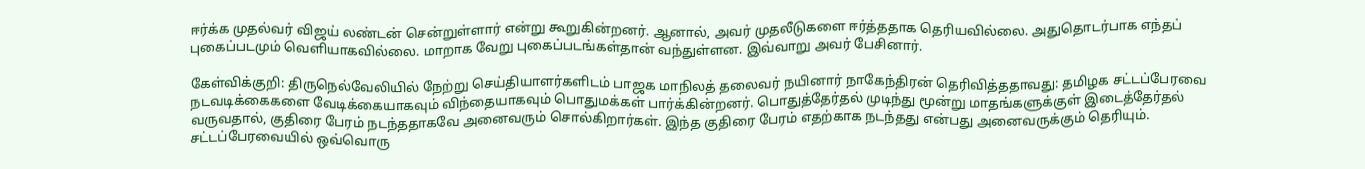ஈர்க்க முதல்வர் விஜய் லண்டன் சென்றுள்ளார் என்று கூறுகின்றனர். ஆனால், அவர் முதலீடுகளை ஈர்த்ததாக தெரியவில்லை. அதுதொடர்பாக எந்தப் புகைப்படமும் வெளியாகவில்லை. மாறாக வேறு புகைப்படங்கள்தான் வந்துள்ளன. இவ்வாறு அவர் பேசினார்.

கேள்விக்குறி: திருநெல்வேலியில் நேற்று செய்தியாளர்களிடம் பாஜக மாநிலத் தலைவர் நயினார் நாகேந்திரன் தெரிவித்ததாவது: தமிழக சட்டப்பேரவை நடவடிக்கைகளை வேடிக்கையாகவும் விந்தையாகவும் பொதுமக்கள் பார்க்கின்றனர். பொதுத்தேர்தல் முடிந்து மூன்று மாதங்களுக்குள் இடைத்தேர்தல் வருவதால், குதிரை பேரம் நடந்ததாகவே அனைவரும் சொல்கிறார்கள். இந்த குதிரை பேரம் எதற்காக நடந்தது என்பது அனைவருக்கும் தெரியும். சட்டப்பேரவையில் ஒவ்வொரு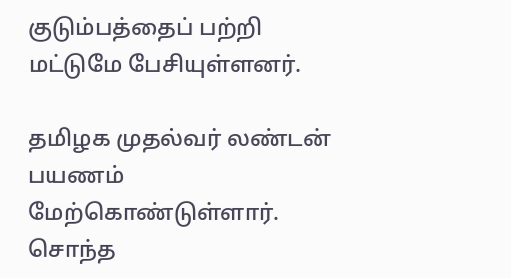குடும்பத்தைப் பற்றி மட்டுமே பேசியுள்ளனர்.

தமிழக முதல்வர் லண்டன் பயணம் மேற்கொண்டுள்ளார். சொந்த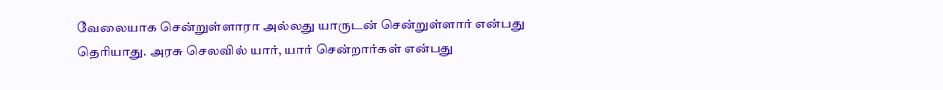வேலையாக சென்றுள்ளாரா அல்லது யாருடன் சென்றுள்ளார் என்பது தெரியாது. அரசு செலவில் யார், யார் சென்றார்கள் என்பது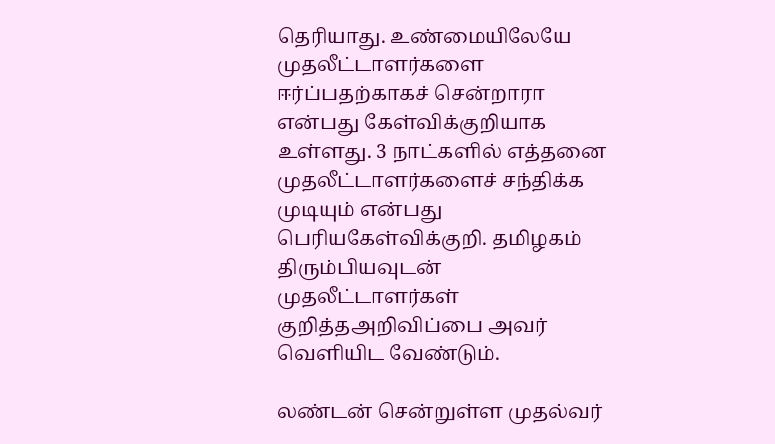தெரியாது. உண்மையிலேயே முதலீட்டாளர்களை ஈர்ப்பதற்காகச் சென்றாரா என்பது கேள்விக்குறியாக உள்ளது. 3 நாட்களில் எத்தனை முதலீட்டாளர்களைச் சந்திக்க முடியும் என்பது பெரியகேள்விக்குறி. தமிழகம் திரும்பியவுடன் முதலீட்டாளர்கள் குறித்தஅறிவிப்பை அவர் வெளியிட வேண்டும்.

லண்டன் சென்றுள்ள முதல்வர்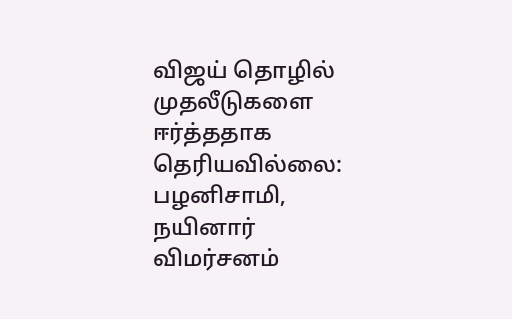விஜய் தொழில் முதலீடுகளை ஈர்த்ததாக தெரியவில்லை: பழனிசாமி, நயினார் விமர்சனம்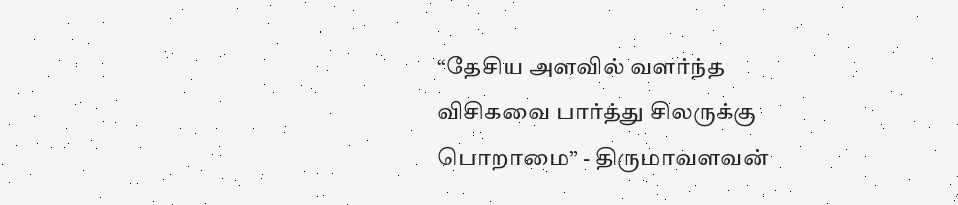“தேசிய அளவில் வளர்ந்த விசிகவை பார்த்து சிலருக்கு பொறாமை” - திருமாவளவன்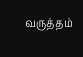வருத்தம்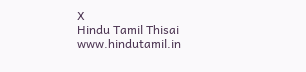X
Hindu Tamil Thisai
www.hindutamil.in